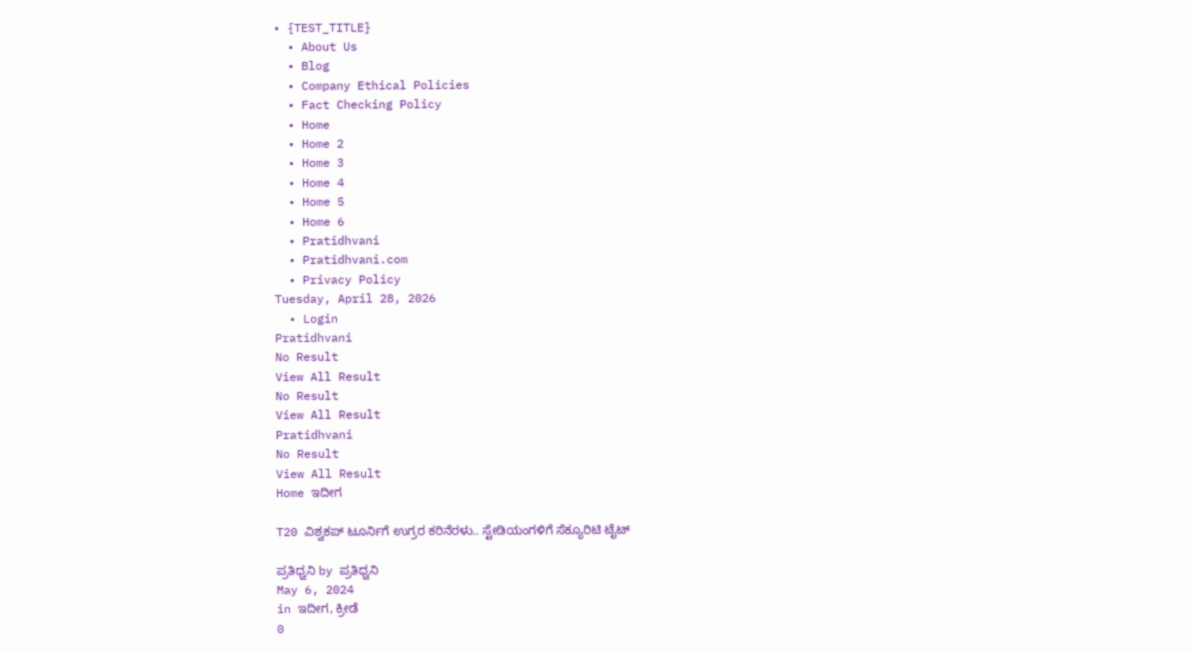• {TEST_TITLE}
  • About Us
  • Blog
  • Company Ethical Policies
  • Fact Checking Policy
  • Home
  • Home 2
  • Home 3
  • Home 4
  • Home 5
  • Home 6
  • Pratidhvani
  • Pratidhvani.com
  • Privacy Policy
Tuesday, April 28, 2026
  • Login
Pratidhvani
No Result
View All Result
No Result
View All Result
Pratidhvani
No Result
View All Result
Home ಇದೀಗ

T20 ವಿಶ್ವಕಪ್ ಟೂರ್ನಿಗೆ ಉಗ್ರರ ಕರಿನೆರಳು.. ಸ್ಟೇಡಿಯಂಗಳಿಗೆ ಸೆಕ್ಯೂರಿಟಿ ಟೈಟ್

ಪ್ರತಿಧ್ವನಿ by ಪ್ರತಿಧ್ವನಿ
May 6, 2024
in ಇದೀಗ, ಕ್ರೀಡೆ
0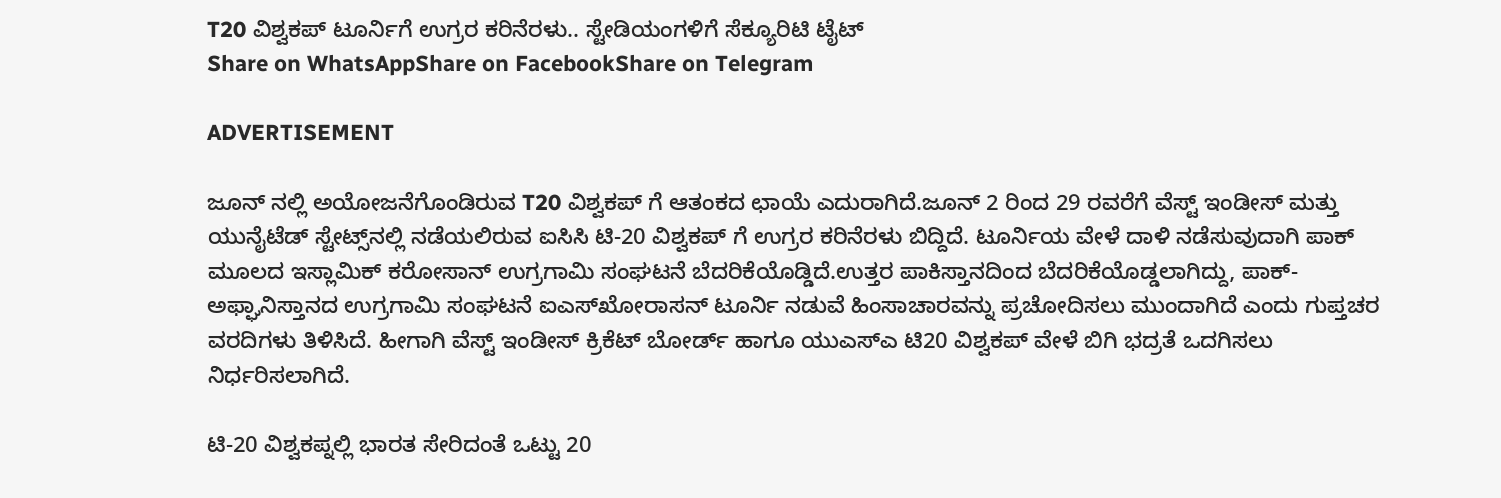T20 ವಿಶ್ವಕಪ್ ಟೂರ್ನಿಗೆ ಉಗ್ರರ ಕರಿನೆರಳು.. ಸ್ಟೇಡಿಯಂಗಳಿಗೆ ಸೆಕ್ಯೂರಿಟಿ ಟೈಟ್
Share on WhatsAppShare on FacebookShare on Telegram

ADVERTISEMENT

ಜೂನ್ ನಲ್ಲಿ ಅಯೋಜನೆಗೊಂಡಿರುವ T20 ವಿಶ್ವಕಪ್ ಗೆ ಆತಂಕದ ಛಾಯೆ ಎದುರಾಗಿದೆ.ಜೂನ್ 2 ರಿಂದ 29 ರವರೆಗೆ ವೆಸ್ಟ್ ಇಂಡೀಸ್ ಮತ್ತು ಯುನೈಟೆಡ್ ಸ್ಟೇಟ್ಸ್‌ನಲ್ಲಿ ನಡೆಯಲಿರುವ ಐಸಿಸಿ ಟಿ-20 ವಿಶ್ವಕಪ್ ಗೆ ಉಗ್ರರ ಕರಿನೆರಳು ಬಿದ್ದಿದೆ. ಟೂರ್ನಿಯ ವೇಳೆ ದಾಳಿ ನಡೆಸುವುದಾಗಿ ಪಾಕ್ ಮೂಲದ ಇಸ್ಲಾಮಿಕ್ ಕರೋಸಾನ್ ಉಗ್ರಗಾಮಿ ಸಂಘಟನೆ ಬೆದರಿಕೆಯೊಡ್ಡಿದೆ.ಉತ್ತರ ಪಾಕಿಸ್ತಾನದಿಂದ ಬೆದರಿಕೆಯೊಡ್ಡಲಾಗಿದ್ದು, ಪಾಕ್-ಅಫ್ಘಾನಿಸ್ತಾನದ ಉಗ್ರಗಾಮಿ ಸಂಘಟನೆ ಐಎಸ್‌ಖೋರಾಸನ್ ಟೂರ್ನಿ ನಡುವೆ ಹಿಂಸಾಚಾರವನ್ನು ಪ್ರಚೋದಿಸಲು ಮುಂದಾಗಿದೆ ಎಂದು ಗುಪ್ತಚರ ವರದಿಗಳು ತಿಳಿಸಿದೆ. ಹೀಗಾಗಿ ವೆಸ್ಟ್ ಇಂಡೀಸ್ ಕ್ರಿಕೆಟ್ ಬೋರ್ಡ್ ಹಾಗೂ ಯುಎಸ್ಎ ಟಿ20 ವಿಶ್ವಕಪ್ ವೇಳೆ ಬಿಗಿ ಭದ್ರತೆ ಒದಗಿಸಲು ನಿರ್ಧರಿಸಲಾಗಿದೆ.

ಟಿ-20 ವಿಶ್ವಕಪ್ನಲ್ಲಿ ಭಾರತ ಸೇರಿದಂತೆ ಒಟ್ಟು 20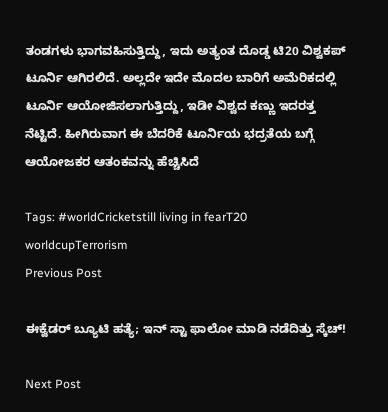ತಂಡಗಳು ಭಾಗವಹಿಸುತ್ತಿದ್ದು, ಇದು ಅತ್ಯಂತ ದೊಡ್ಡ ಟಿ20 ವಿಶ್ವಕಪ್ ಟೂರ್ನಿ ಆಗಿರಲಿದೆ. ಅಲ್ಲದೇ ಇದೇ ಮೊದಲ ಬಾರಿಗೆ ಅಮೆರಿಕದಲ್ಲಿ ಟೂರ್ನಿ ಆಯೋಜಿಸಲಾಗುತ್ತಿದ್ದು, ಇಡೀ ವಿಶ್ವದ ಕಣ್ಣು ಇದರತ್ತ ನೆಟ್ಟಿದೆ. ಹೀಗಿರುವಾಗ ಈ ಬೆದರಿಕೆ ಟೂರ್ನಿಯ ಭದ್ರತೆಯ ಬಗ್ಗೆ ಆಯೋಜಕರ ಆತಂಕವನ್ನು ಹೆಚ್ಚಿಸಿದೆ

Tags: #worldCricketstill living in fearT20 worldcupTerrorism
Previous Post

ಈಕ್ವೆಡರ್ ಬ್ಯೂಟಿ ಹತ್ಯೆ; ಇನ್ ಸ್ಟಾ ಫಾಲೋ ಮಾಡಿ ನಡೆದಿತ್ತು ಸ್ಕೆಚ್!

Next Post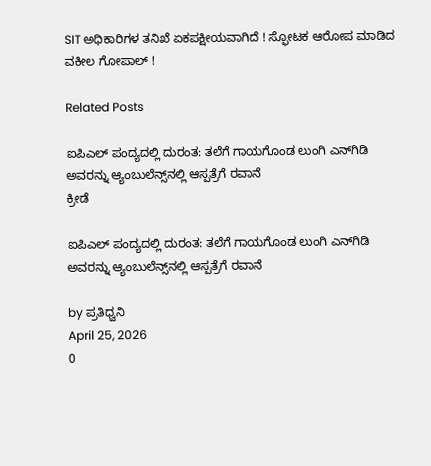SIT ಅಧಿಕಾರಿಗಳ ತನಿಖೆ ಏಕಪಕ್ಷೀಯವಾಗಿದೆ ! ಸ್ಫೋಟಕ ಆರೋಪ ಮಾಡಿದ ವಕೀಲ ಗೋಪಾಲ್ !

Related Posts

ಐಪಿಎಲ್ ಪಂದ್ಯದಲ್ಲಿ ದುರಂತ: ತಲೆಗೆ ಗಾಯಗೊಂಡ ಲುಂಗಿ ಎನ್‌ಗಿಡಿ ಅವರನ್ನು ಆ್ಯಂಬುಲೆನ್ಸ್‌ನಲ್ಲಿ ಆಸ್ಪತ್ರೆಗೆ ರವಾನೆ
ಕ್ರೀಡೆ

ಐಪಿಎಲ್ ಪಂದ್ಯದಲ್ಲಿ ದುರಂತ: ತಲೆಗೆ ಗಾಯಗೊಂಡ ಲುಂಗಿ ಎನ್‌ಗಿಡಿ ಅವರನ್ನು ಆ್ಯಂಬುಲೆನ್ಸ್‌ನಲ್ಲಿ ಆಸ್ಪತ್ರೆಗೆ ರವಾನೆ

by ಪ್ರತಿಧ್ವನಿ
April 25, 2026
0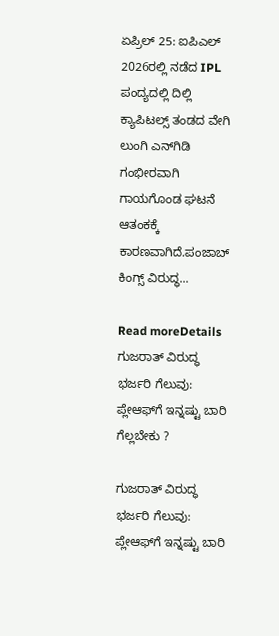ಏಪ್ರಿಲ್ 25: ಐಪಿಎಲ್ 2026ರಲ್ಲಿ ನಡೆದ IPL ಪಂದ್ಯದಲ್ಲಿ ದಿಲ್ಲಿ ಕ್ಯಾಪಿಟಲ್ಸ್ ತಂಡದ ವೇಗಿ ಲುಂಗಿ ಎನ್‌ಗಿಡಿ ಗಂಭೀರವಾಗಿ ಗಾಯಗೊಂಡ ಘಟನೆ ಆತಂಕಕ್ಕೆ ಕಾರಣವಾಗಿದೆ.ಪಂಜಾಬ್ ಕಿಂಗ್ಸ್ ವಿರುದ್ಧ...

Read moreDetails
ಗುಜರಾತ್ ವಿರುದ್ಧ ಭರ್ಜರಿ ಗೆಲುವು: ಪ್ಲೇಆಫ್‌ಗೆ ಇನ್ನಷ್ಟು ಬಾರಿ ಗೆಲ್ಲಬೇಕು ?

ಗುಜರಾತ್ ವಿರುದ್ಧ ಭರ್ಜರಿ ಗೆಲುವು: ಪ್ಲೇಆಫ್‌ಗೆ ಇನ್ನಷ್ಟು ಬಾರಿ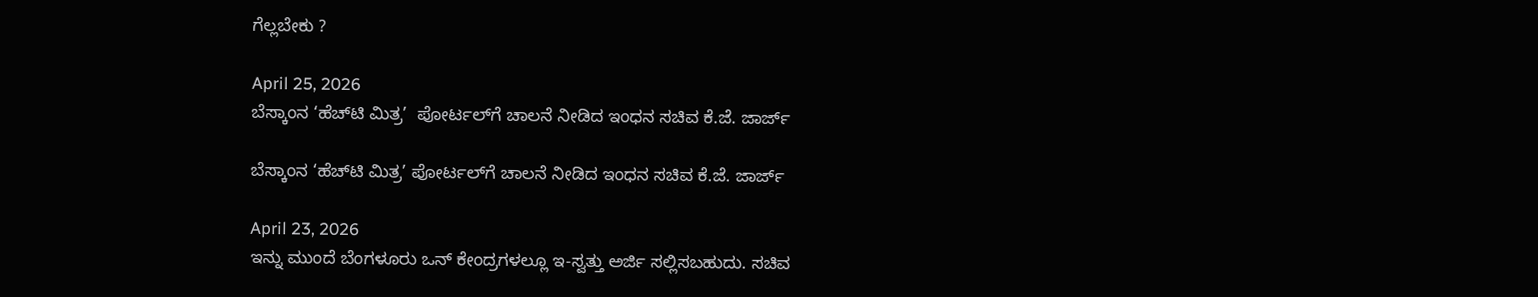ಗೆಲ್ಲಬೇಕು ?

April 25, 2026
ಬೆಸ್ಕಾಂನ ‘ಹೆಚ್‌ಟಿ ಮಿತ್ರ’  ಪೋರ್ಟಲ್‌ಗೆ ಚಾಲನೆ ನೀಡಿದ ಇಂಧನ ಸಚಿವ ಕೆ.ಜೆ. ಜಾರ್ಜ್

ಬೆಸ್ಕಾಂನ ‘ಹೆಚ್‌ಟಿ ಮಿತ್ರ’ ಪೋರ್ಟಲ್‌ಗೆ ಚಾಲನೆ ನೀಡಿದ ಇಂಧನ ಸಚಿವ ಕೆ.ಜೆ. ಜಾರ್ಜ್

April 23, 2026
ಇನ್ನು ಮುಂದೆ ಬೆಂಗಳೂರು ಒನ್ ಕೇಂದ್ರಗಳಲ್ಲೂ ಇ-ಸ್ವತ್ತು ಅರ್ಜಿ ಸಲ್ಲಿಸಬಹುದು. ಸಚಿವ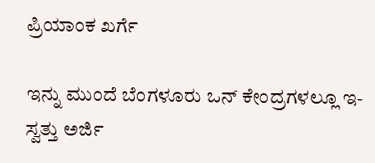ಪ್ರಿಯಾಂಕ ಖರ್ಗೆ

ಇನ್ನು ಮುಂದೆ ಬೆಂಗಳೂರು ಒನ್ ಕೇಂದ್ರಗಳಲ್ಲೂ ಇ-ಸ್ವತ್ತು ಅರ್ಜಿ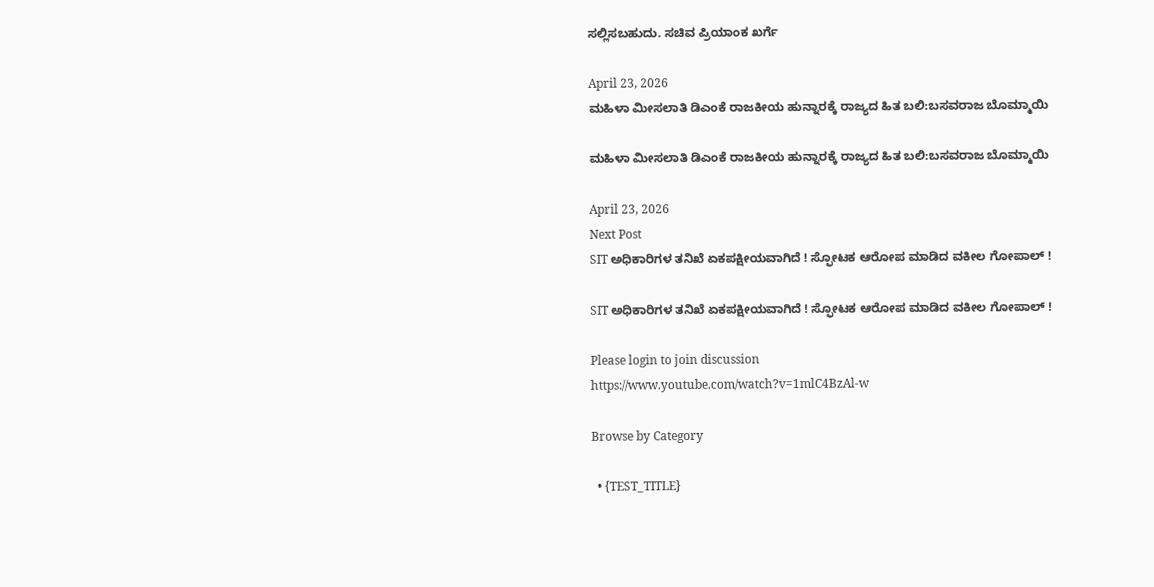ಸಲ್ಲಿಸಬಹುದು. ಸಚಿವ ಪ್ರಿಯಾಂಕ ಖರ್ಗೆ

April 23, 2026
ಮಹಿಳಾ ಮೀಸಲಾತಿ ಡಿಎಂಕೆ ರಾಜಕೀಯ ಹುನ್ನಾರಕ್ಕೆ ರಾಜ್ಯದ ಹಿತ ಬಲಿ:ಬಸವರಾಜ ಬೊಮ್ಮಾಯಿ

ಮಹಿಳಾ ಮೀಸಲಾತಿ ಡಿಎಂಕೆ ರಾಜಕೀಯ ಹುನ್ನಾರಕ್ಕೆ ರಾಜ್ಯದ ಹಿತ ಬಲಿ:ಬಸವರಾಜ ಬೊಮ್ಮಾಯಿ

April 23, 2026
Next Post
SIT ಅಧಿಕಾರಿಗಳ ತನಿಖೆ ಏಕಪಕ್ಷೀಯವಾಗಿದೆ ! ಸ್ಫೋಟಕ ಆರೋಪ ಮಾಡಿದ ವಕೀಲ ಗೋಪಾಲ್ !

SIT ಅಧಿಕಾರಿಗಳ ತನಿಖೆ ಏಕಪಕ್ಷೀಯವಾಗಿದೆ ! ಸ್ಫೋಟಕ ಆರೋಪ ಮಾಡಿದ ವಕೀಲ ಗೋಪಾಲ್ !

Please login to join discussion
https://www.youtube.com/watch?v=1mlC4BzAl-w

Browse by Category

  • {TEST_TITLE}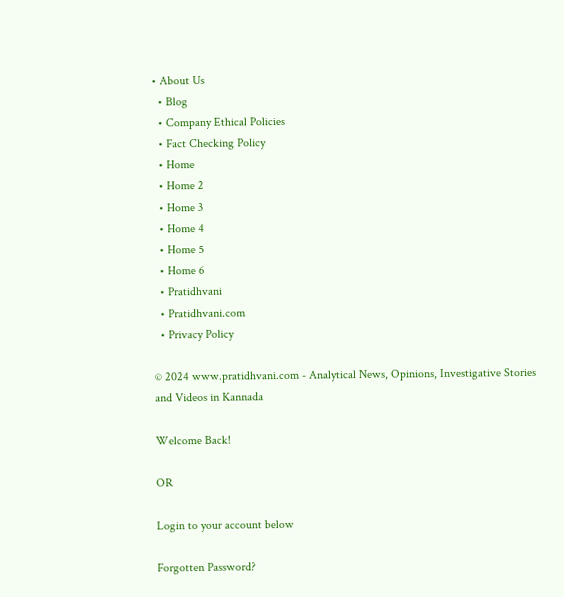• About Us
  • Blog
  • Company Ethical Policies
  • Fact Checking Policy
  • Home
  • Home 2
  • Home 3
  • Home 4
  • Home 5
  • Home 6
  • Pratidhvani
  • Pratidhvani.com
  • Privacy Policy

© 2024 www.pratidhvani.com - Analytical News, Opinions, Investigative Stories and Videos in Kannada

Welcome Back!

OR

Login to your account below

Forgotten Password?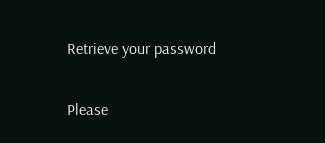Retrieve your password

Please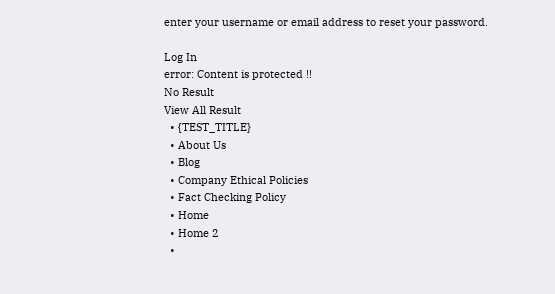enter your username or email address to reset your password.

Log In
error: Content is protected !!
No Result
View All Result
  • {TEST_TITLE}
  • About Us
  • Blog
  • Company Ethical Policies
  • Fact Checking Policy
  • Home
  • Home 2
  •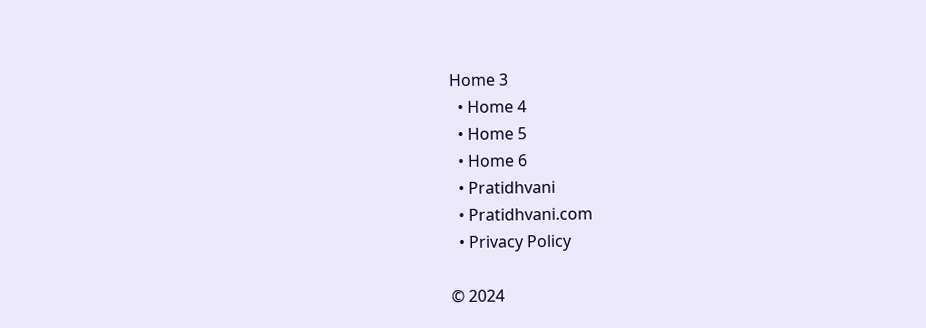Home 3
  • Home 4
  • Home 5
  • Home 6
  • Pratidhvani
  • Pratidhvani.com
  • Privacy Policy

© 2024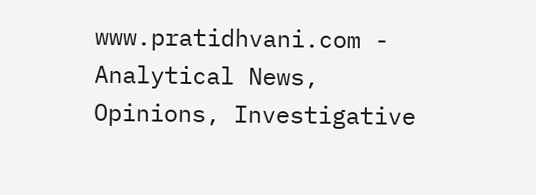www.pratidhvani.com - Analytical News, Opinions, Investigative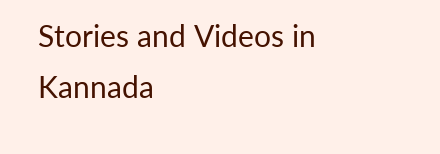Stories and Videos in Kannada